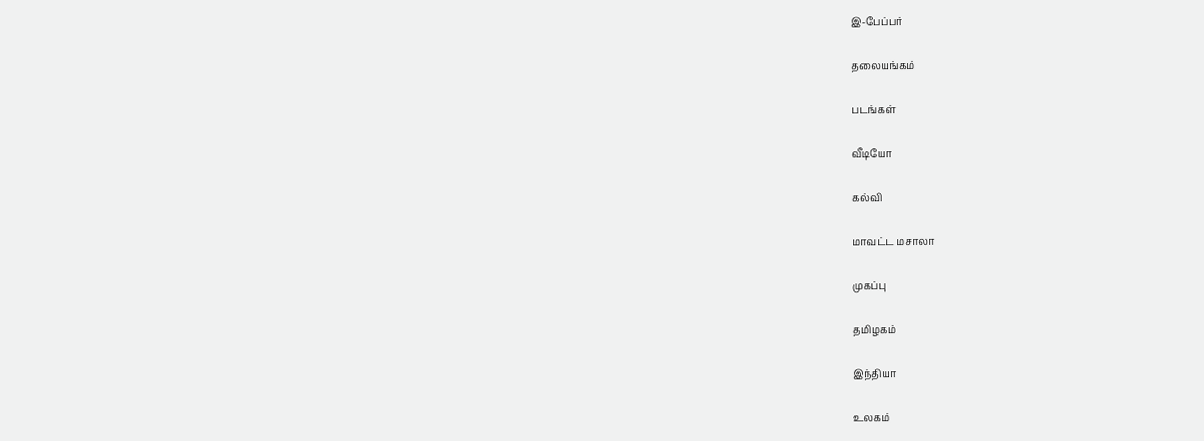இ-பேப்பர்

தலையங்கம்

படங்கள்

வீடியோ

கல்வி

மாவட்ட மசாலா

முகப்பு

தமிழகம்

இந்தியா

உலகம்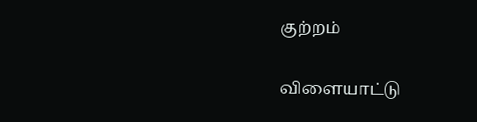குற்றம்

விளையாட்டு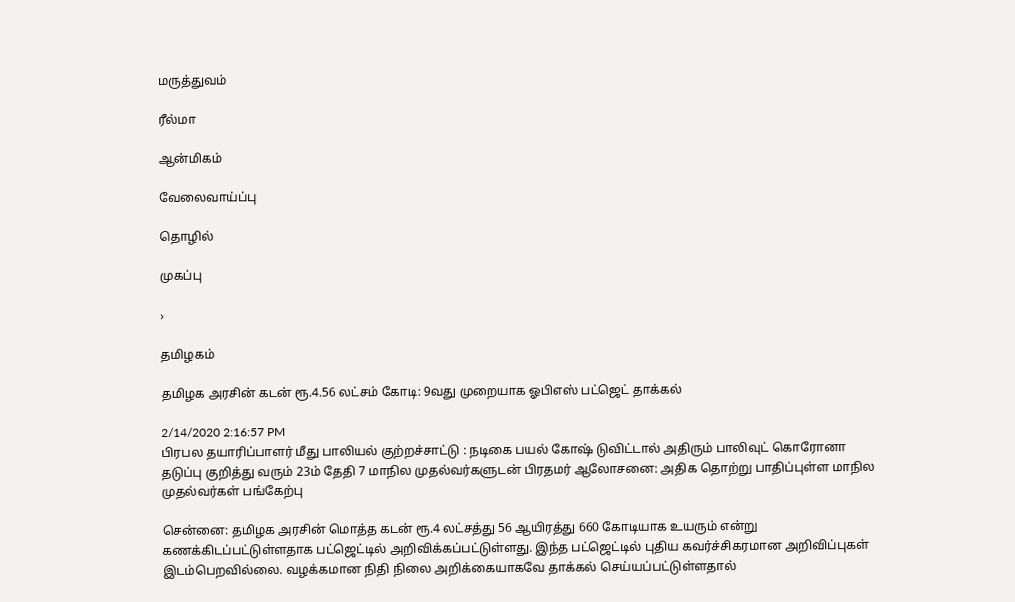மருத்துவம்

ரீல்மா

ஆன்மிகம்

வேலைவாய்ப்பு

தொழில்

முகப்பு

›

தமிழகம்

தமிழக அரசின் கடன் ரூ.4.56 லட்சம் கோடி: 9வது முறையாக ஓபிஎஸ் பட்ஜெட் தாக்கல்

2/14/2020 2:16:57 PM
பிரபல தயாரிப்பாளர் மீது பாலியல் குற்றச்சாட்டு : நடிகை பயல் கோஷ் டுவிட்டால் அதிரும் பாலிவுட் கொரோனா தடுப்பு குறித்து வரும் 23ம் தேதி 7 மாநில முதல்வர்களுடன் பிரதமர் ஆலோசனை: அதிக தொற்று பாதிப்புள்ள மாநில முதல்வர்கள் பங்கேற்பு

சென்னை: தமிழக அரசின் மொத்த கடன் ரூ.4 லட்சத்து 56 ஆயிரத்து 660 கோடியாக உயரும் என்று கணக்கிடப்பட்டுள்ளதாக பட்ஜெட்டில் அறிவிக்கப்பட்டுள்ளது. இந்த பட்ஜெட்டில் புதிய கவர்ச்சிகரமான அறிவிப்புகள் இடம்பெறவில்லை. வழக்கமான நிதி நிலை அறிக்கையாகவே தாக்கல் செய்யப்பட்டுள்ளதால்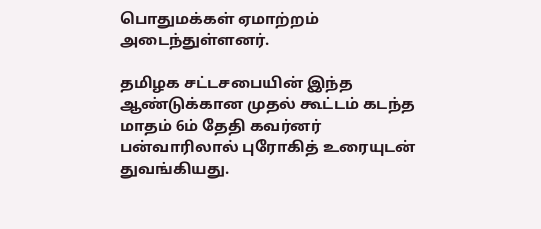பொதுமக்கள் ஏமாற்றம் அடைந்துள்ளனர்.

தமிழக சட்டசபையின் இந்த ஆண்டுக்கான முதல் கூட்டம் கடந்த மாதம் 6ம் தேதி கவர்னர் பன்வாரிலால் புரோகித் உரையுடன் துவங்கியது.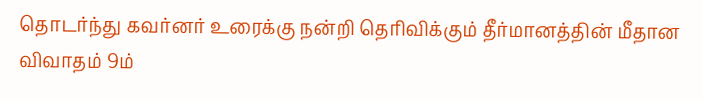தொடர்ந்து கவர்னர் உரைக்கு நன்றி தெரிவிக்கும் தீர்மானத்தின் மீதான விவாதம் 9ம்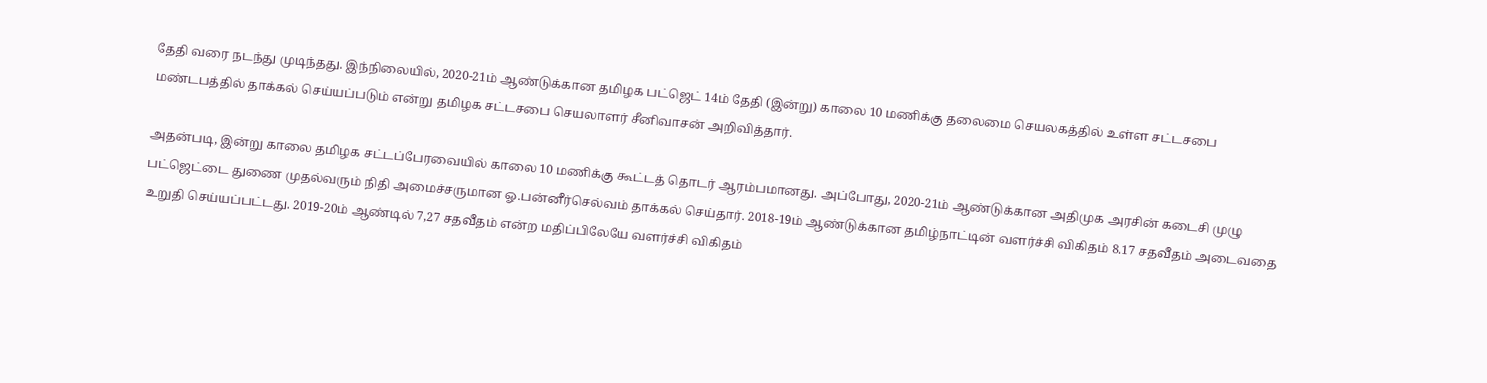தேதி வரை நடந்து முடிந்தது. இந்நிலையில், 2020-21ம் ஆண்டுக்கான தமிழக பட்ஜெட் 14ம் தேதி (இன்று) காலை 10 மணிக்கு தலைமை செயலகத்தில் உள்ள சட்டசபை மண்டபத்தில் தாக்கல் செய்யப்படும் என்று தமிழக சட்டசபை செயலாளர் சீனிவாசன் அறிவித்தார்.

அதன்படி, இன்று காலை தமிழக சட்டப்பேரவையில் காலை 10 மணிக்கு கூட்டத் தொடர் ஆரம்பமானது. அப்போது, 2020-21ம் ஆண்டுக்கான அதிமுக அரசின் கடைசி முழு பட்ஜெட்டை துணை முதல்வரும் நிதி அமைச்சருமான ஓ.பன்னீர்செல்வம் தாக்கல் செய்தார். 2018-19ம் ஆண்டுக்கான தமிழ்நாட்டின் வளர்ச்சி விகிதம் 8.17 சதவீதம் அடைவதை உறுதி செய்யப்பட்டது. 2019-20ம் ஆண்டில் 7,27 சதவீதம் என்ற மதிப்பிலேயே வளர்ச்சி விகிதம்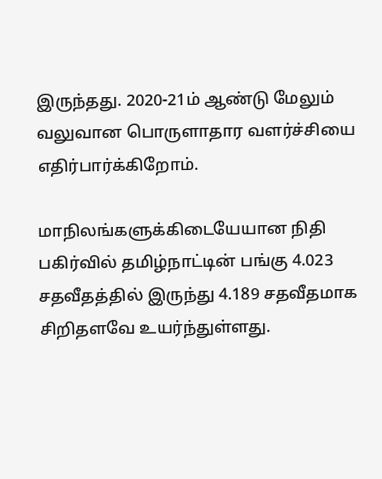இருந்தது. 2020-21ம் ஆண்டு மேலும் வலுவான பொருளாதார வளர்ச்சியை எதிர்பார்க்கிறோம்.

மாநிலங்களுக்கிடையேயான நிதி பகிர்வில் தமிழ்நாட்டின் பங்கு 4.023 சதவீதத்தில் இருந்து 4.189 சதவீதமாக சிறிதளவே உயர்ந்துள்ளது.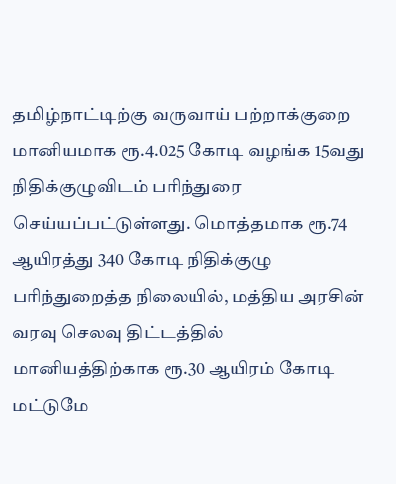தமிழ்நாட்டிற்கு வருவாய் பற்றாக்குறை மானியமாக ரூ.4.025 கோடி வழங்க 15வது நிதிக்குழுவிடம் பரிந்துரை செய்யப்பட்டுள்ளது. மொத்தமாக ரூ.74 ஆயிரத்து 340 கோடி நிதிக்குழு பரிந்துறைத்த நிலையில், மத்திய அரசின் வரவு செலவு திட்டத்தில் மானியத்திற்காக ரூ.30 ஆயிரம் கோடி மட்டுமே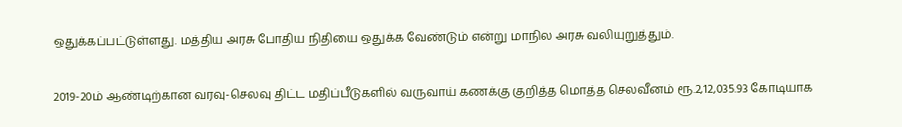ஒதுக்கப்பட்டுள்ளது. மத்திய அரசு போதிய நிதியை ஒதுக்க வேண்டும் என்று மாநில அரசு வலியுறுத்தும்.

2019-20ம் ஆண்டிற்கான வரவு-செலவு திட்ட மதிப்பீடுகளில் வருவாய் கணக்கு குறித்த மொத்த செலவீனம் ரூ.2,12,035.93 கோடியாக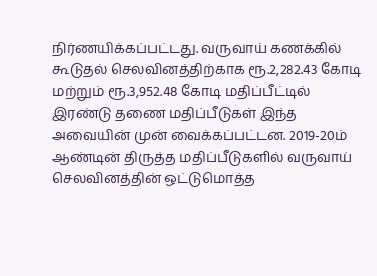நிர்ணயிக்கப்பட்டது. வருவாய் கணக்கில் கூடுதல் செலவினத்திற்காக ரூ.2,282.43 கோடி மற்றும் ரூ.3,952.48 கோடி மதிப்பீட்டில் இரண்டு தணை மதிப்பீடுகள் இந்த அவையின் முன் வைக்கப்பட்டன. 2019-20ம் ஆண்டின் திருத்த மதிப்பீடுகளில் வருவாய் செலவினத்தின் ஒட்டுமொத்த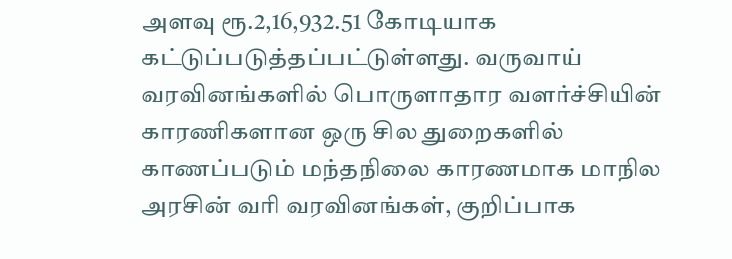அளவு ரூ.2,16,932.51 கோடியாக கட்டுப்படுத்தப்பட்டுள்ளது. வருவாய் வரவினங்களில் பொருளாதார வளர்ச்சியின் காரணிகளான ஒரு சில துறைகளில் காணப்படும் மந்தநிலை காரணமாக மாநில அரசின் வரி வரவினங்கள், குறிப்பாக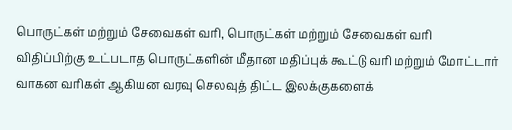பொருட்கள் மற்றும் சேவைகள் வரி, பொருட்கள் மற்றும் சேவைகள் வரி விதிப்பிற்கு உட்படாத பொருட்களின் மீதான மதிப்புக் கூட்டு வரி மற்றும் மோட்டார் வாகன வரிகள் ஆகியன வரவு செலவுத் திட்ட இலக்குகளைக்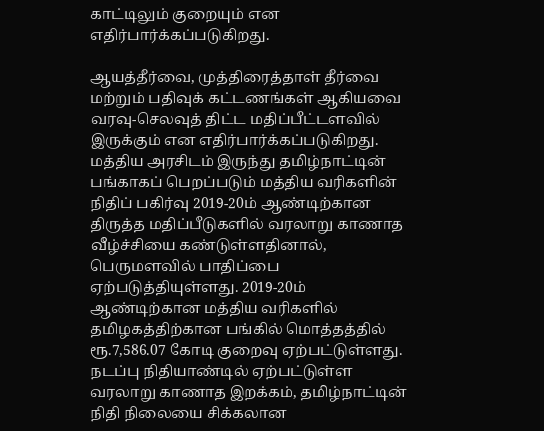காட்டிலும் குறையும் என எதிர்பார்க்கப்படுகிறது.

ஆயத்தீர்வை, முத்திரைத்தாள் தீர்வை மற்றும் பதிவுக் கட்டணங்கள் ஆகியவை வரவு-செலவுத் திட்ட மதிப்பீட்டளவில் இருக்கும் என எதிர்பார்க்கப்படுகிறது. மத்திய அரசிடம் இருந்து தமிழ்நாட்டின் பங்காகப் பெறப்படும் மத்திய வரிகளின் நிதிப் பகிர்வு 2019-20ம் ஆண்டிற்கான திருத்த மதிப்பீடுகளில் வரலாறு காணாத வீழ்ச்சியை கண்டுள்ளதினால், பெருமளவில் பாதிப்பை ஏற்படுத்தியுள்ளது. 2019-20ம் ஆண்டிற்கான மத்திய வரிகளில் தமிழகத்திற்கான பங்கில் மொத்தத்தில் ரூ.7,586.07 கோடி குறைவு ஏற்பட்டுள்ளது. நடப்பு நிதியாண்டில் ஏற்பட்டுள்ள வரலாறு காணாத இறக்கம், தமிழ்நாட்டின் நிதி நிலையை சிக்கலான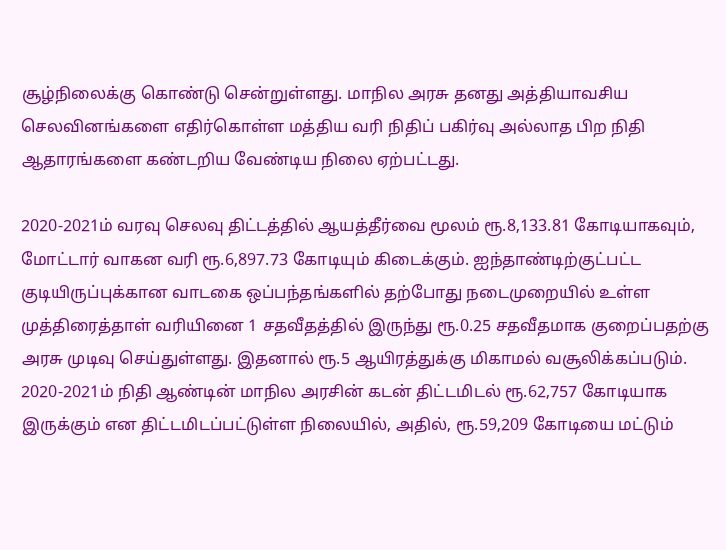சூழ்நிலைக்கு கொண்டு சென்றுள்ளது. மாநில அரசு தனது அத்தியாவசிய செலவினங்களை எதிர்கொள்ள மத்திய வரி நிதிப் பகிர்வு அல்லாத பிற நிதி ஆதாரங்களை கண்டறிய வேண்டிய நிலை ஏற்பட்டது.

2020-2021ம் வரவு செலவு திட்டத்தில் ஆயத்தீர்வை மூலம் ரூ.8,133.81 கோடியாகவும், மோட்டார் வாகன வரி ரூ.6,897.73 கோடியும் கிடைக்கும். ஐந்தாண்டிற்குட்பட்ட குடியிருப்புக்கான வாடகை ஒப்பந்தங்களில் தற்போது நடைமுறையில் உள்ள முத்திரைத்தாள் வரியினை 1 சதவீதத்தில் இருந்து ரூ.0.25 சதவீதமாக குறைப்பதற்கு அரசு முடிவு செய்துள்ளது. இதனால் ரூ.5 ஆயிரத்துக்கு மிகாமல் வசூலிக்கப்படும். 2020-2021ம் நிதி ஆண்டின் மாநில அரசின் கடன் திட்டமிடல் ரூ.62,757 கோடியாக இருக்கும் என திட்டமிடப்பட்டுள்ள நிலையில், அதில், ரூ.59,209 கோடியை மட்டும்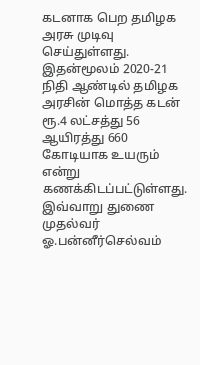கடனாக பெற தமிழக அரசு முடிவு செய்துள்ளது. இதன்மூலம் 2020-21 நிதி ஆண்டில் தமிழக அரசின் மொத்த கடன் ரூ.4 லட்சத்து 56 ஆயிரத்து 660 கோடியாக உயரும் என்று கணக்கிடப்பட்டுள்ளது. இவ்வாறு துணை முதல்வர் ஓ.பன்னீர்செல்வம்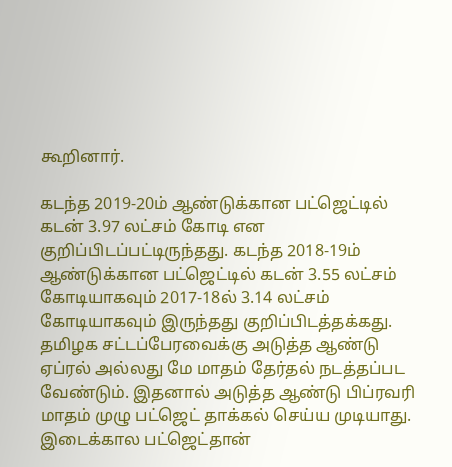கூறினார்.

கடந்த 2019-20ம் ஆண்டுக்கான பட்ஜெட்டில் கடன் 3.97 லட்சம் கோடி என குறிப்பிடப்பட்டிருந்தது. கடந்த 2018-19ம் ஆண்டுக்கான பட்ஜெட்டில் கடன் 3.55 லட்சம் கோடியாகவும் 2017-18ல் 3.14 லட்சம் கோடியாகவும் இருந்தது குறிப்பிடத்தக்கது. தமிழக சட்டப்பேரவைக்கு அடுத்த ஆண்டு ஏப்ரல் அல்லது மே மாதம் தேர்தல் நடத்தப்பட வேண்டும். இதனால் அடுத்த ஆண்டு பிப்ரவரி மாதம் முழு பட்ஜெட் தாக்கல் செய்ய முடியாது. இடைக்கால பட்ஜெட்தான்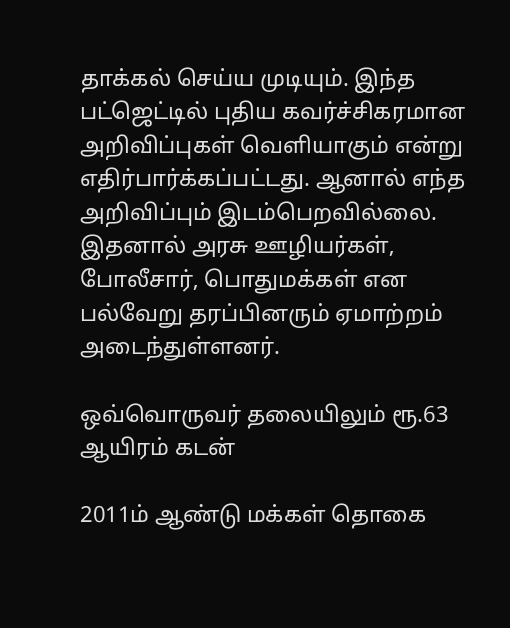தாக்கல் செய்ய முடியும். இந்த பட்ஜெட்டில் புதிய கவர்ச்சிகரமான அறிவிப்புகள் வெளியாகும் என்று எதிர்பார்க்கப்பட்டது. ஆனால் எந்த அறிவிப்பும் இடம்பெறவில்லை. இதனால் அரசு ஊழியர்கள், போலீசார், பொதுமக்கள் என பல்வேறு தரப்பினரும் ஏமாற்றம் அடைந்துள்ளனர்.

ஒவ்வொருவர் தலையிலும் ரூ.63 ஆயிரம் கடன்

2011ம் ஆண்டு மக்கள் தொகை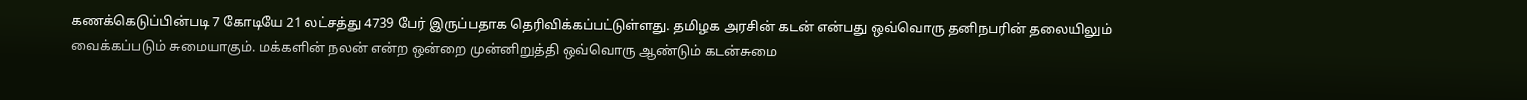கணக்கெடுப்பின்படி 7 கோடியே 21 லட்சத்து 4739 பேர் இருப்பதாக தெரிவிக்கப்பட்டுள்ளது. தமிழக அரசின் கடன் என்பது ஒவ்வொரு தனிநபரின் தலையிலும் வைக்கப்படும் சுமையாகும். மக்களின் நலன் என்ற ஒன்றை முன்னிறுத்தி ஒவ்வொரு ஆண்டும் கடன்சுமை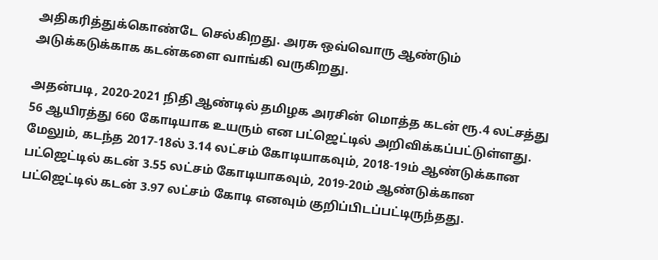அதிகரித்துக்கொண்டே செல்கிறது. அரசு ஒவ்வொரு ஆண்டும் அடுக்கடுக்காக கடன்களை வாங்கி வருகிறது.

அதன்படி, 2020-2021 நிதி ஆண்டில் தமிழக அரசின் மொத்த கடன் ரூ.4 லட்சத்து 56 ஆயிரத்து 660 கோடியாக உயரும் என பட்ஜெட்டில் அறிவிக்கப்பட்டுள்ளது. மேலும், கடந்த 2017-18ல் 3.14 லட்சம் கோடியாகவும், 2018-19ம் ஆண்டுக்கான பட்ஜெட்டில் கடன் 3.55 லட்சம் கோடியாகவும், 2019-20ம் ஆண்டுக்கான பட்ஜெட்டில் கடன் 3.97 லட்சம் கோடி எனவும் குறிப்பிடப்பட்டிருந்தது.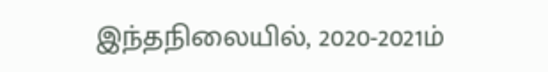இந்தநிலையில், 2020-2021ம்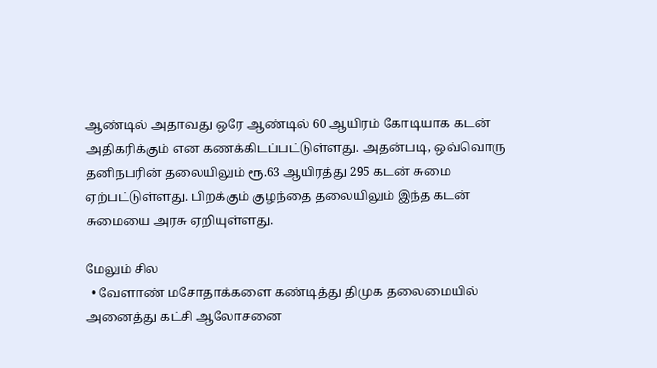ஆண்டில் அதாவது ஒரே ஆண்டில் 60 ஆயிரம் கோடியாக கடன் அதிகரிக்கும் என கணக்கிடப்பட்டுள்ளது. அதன்படி, ஒவ்வொரு தனிநபரின் தலையிலும் ரூ.63 ஆயிரத்து 295 கடன் சுமை ஏற்பட்டுள்ளது. பிறக்கும் குழந்தை தலையிலும் இந்த கடன் சுமையை அரசு ஏறியுள்ளது.

மேலும் சில
  • வேளாண் மசோதாக்களை கண்டித்து திமுக தலைமையில் அனைத்து கட்சி ஆலோசனை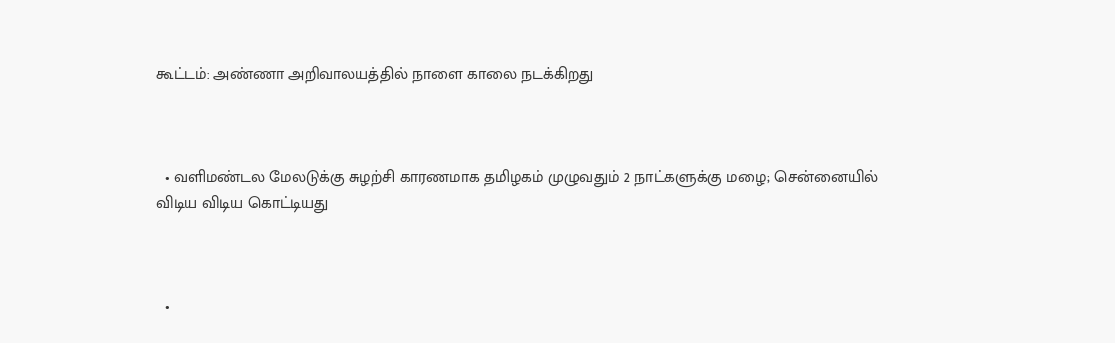கூட்டம்: அண்ணா அறிவாலயத்தில் நாளை காலை நடக்கிறது



  • வளிமண்டல மேலடுக்கு சுழற்சி காரணமாக தமிழகம் முழுவதும் 2 நாட்களுக்கு மழை; சென்னையில் விடிய விடிய கொட்டியது



  •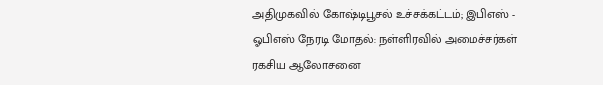அதிமுகவில் கோஷ்டிபூசல் உச்சக்கட்டம்; இபிஎஸ் - ஓபிஎஸ் நேரடி மோதல்: நள்ளிரவில் அமைச்சர்கள் ரகசிய ஆலோசனை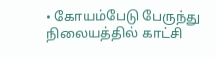• கோயம்பேடு பேருந்து நிலையத்தில் காட்சி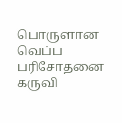பொருளான வெப்ப பரிசோதனை கருவி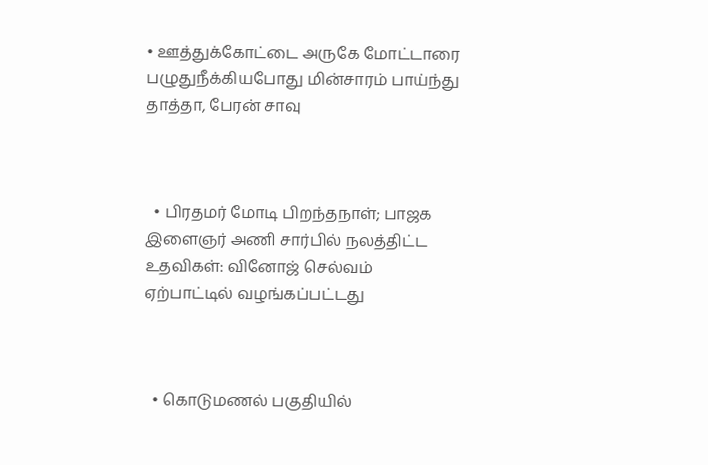• ஊத்துக்கோட்டை அருகே மோட்டாரை பழுதுநீக்கியபோது மின்சாரம் பாய்ந்து தாத்தா, பேரன் சாவு



  • பிரதமர் மோடி பிறந்தநாள்; பாஜக இளைஞர் அணி சார்பில் நலத்திட்ட உதவிகள்: வினோஜ் செல்வம் ஏற்பாட்டில் வழங்கப்பட்டது



  • கொடுமணல் பகுதியில்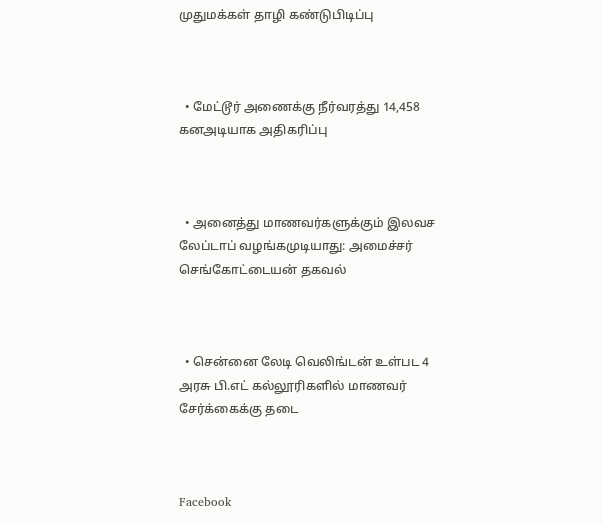முதுமக்கள் தாழி கண்டுபிடிப்பு



  • மேட்டூர் அணைக்கு நீர்வரத்து 14,458 கனஅடியாக அதிகரிப்பு



  • அனைத்து மாணவர்களுக்கும் இலவச லேப்டாப் வழங்கமுடியாது: அமைச்சர் செங்கோட்டையன் தகவல்



  • சென்னை லேடி வெலிங்டன் உள்பட 4 அரசு பி.எட் கல்லூரிகளில் மாணவர் சேர்க்கைக்கு தடை



Facebook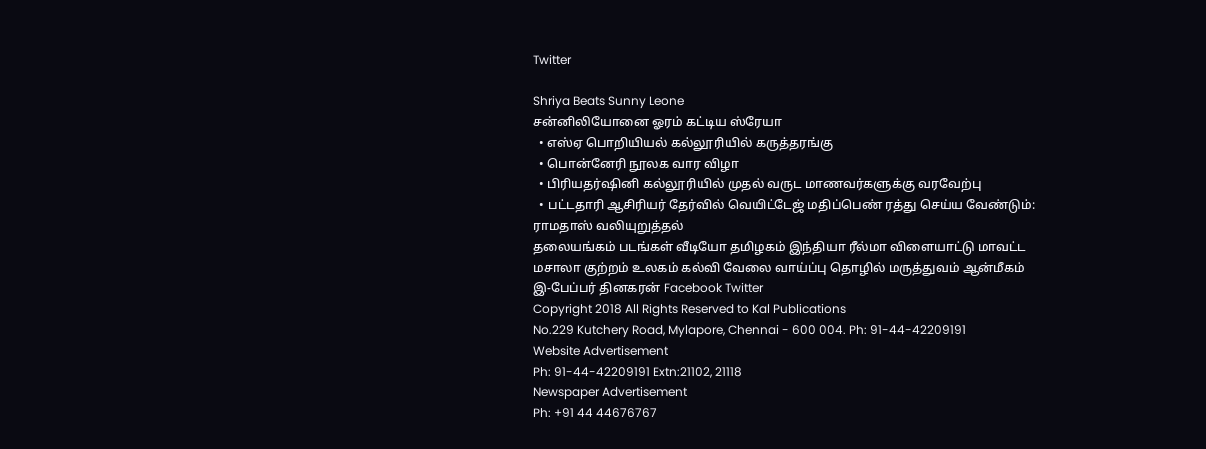Twitter

Shriya Beats Sunny Leone
சன்னிலியோனை ஓரம் கட்டிய ஸ்ரேயா
  • எஸ்ஏ பொறியியல் கல்லூரியில் கருத்தரங்கு
  • பொன்னேரி நூலக வார விழா
  • பிரியதர்ஷினி கல்லூரியில் முதல் வருட மாணவர்களுக்கு வரவேற்பு
  • பட்டதாரி ஆசிரியர் தேர்வில் வெயிட்டேஜ் மதிப்பெண் ரத்து செய்ய வேண்டும்: ராமதாஸ் வலியுறுத்தல்
தலையங்கம் படங்கள் வீடியோ தமிழகம் இந்தியா ரீல்மா விளையாட்டு மாவட்ட மசாலா குற்றம் உலகம் கல்வி வேலை வாய்ப்பு தொழில் மருத்துவம் ஆன்மீகம் இ-பேப்பர் தினகரன் Facebook Twitter
Copyright 2018 All Rights Reserved to Kal Publications
No.229 Kutchery Road, Mylapore, Chennai - 600 004. Ph: 91-44-42209191
Website Advertisement
Ph: 91-44-42209191 Extn:21102, 21118
Newspaper Advertisement
Ph: +91 44 44676767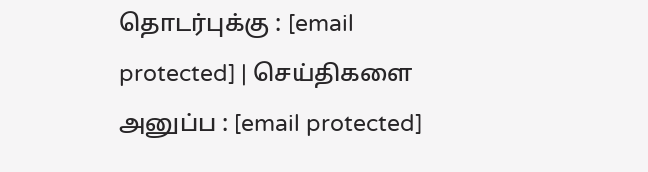தொடர்புக்கு : [email protected] | செய்திகளை அனுப்ப : [email protected]